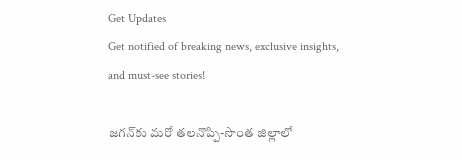Get Updates
Get notified of breaking news, exclusive insights, and must-see stories!

జగన్‌కు మరో తలనొప్పి-సొంత జిల్లాలో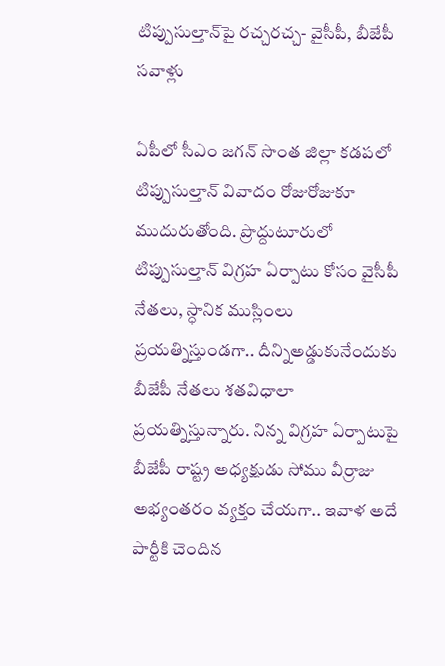టిప్పుసుల్తాన్‌పై రచ్చరచ్చ- వైసీపీ, బీజేపీ సవాళ్లు

ఏపీలో సీఎం జగన్ సొంత జిల్లా కడపలో టిప్పుసుల్తాన్‌ వివాదం రోజురోజుకూ ముదురుతోంది. ప్రొద్దుటూరులో టిప్పుసుల్తాన్‌ విగ్రహ ఏర్పాటు కోసం వైసీపీ నేతలు, స్ధానిక ముస్లింలు ప్రయత్నిస్తుండగా.. దీన్నిఅడ్డుకునేందుకు బీజేపీ నేతలు శతవిధాలా ప్రయత్నిస్తున్నారు. నిన్న విగ్రహ ఏర్పాటుపై బీజేపీ రాష్ట్ర అధ్యక్షుడు సోము వీర్రాజు అభ్యంతరం వ్యక్తం చేయగా.. ఇవాళ అదే పార్టీకి చెందిన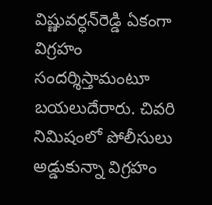విష్ణువర్ధన్‌రెడ్డి ఏకంగా విగ్రహం సందర్శిస్తామంటూ బయలుదేరారు. చివరి నిమిషంలో పోలీసులు అడ్డుకున్నా విగ్రహం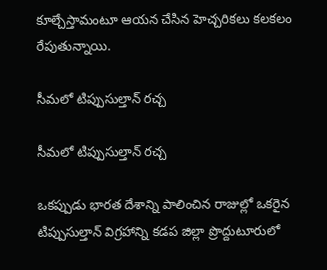కూల్చేస్తామంటూ ఆయన చేసిన హెచ్చరికలు కలకలం రేపుతున్నాయి.

సీమలో టిప్పుసుల్తాన్‌ రచ్చ

సీమలో టిప్పుసుల్తాన్‌ రచ్చ

ఒకప్పుడు భారత దేశాన్ని పాలించిన రాజుల్లో ఒకరైన టిప్పుసుల్తాన్ విగ్రహాన్ని కడప జిల్లా ప్రొద్దుటూరులో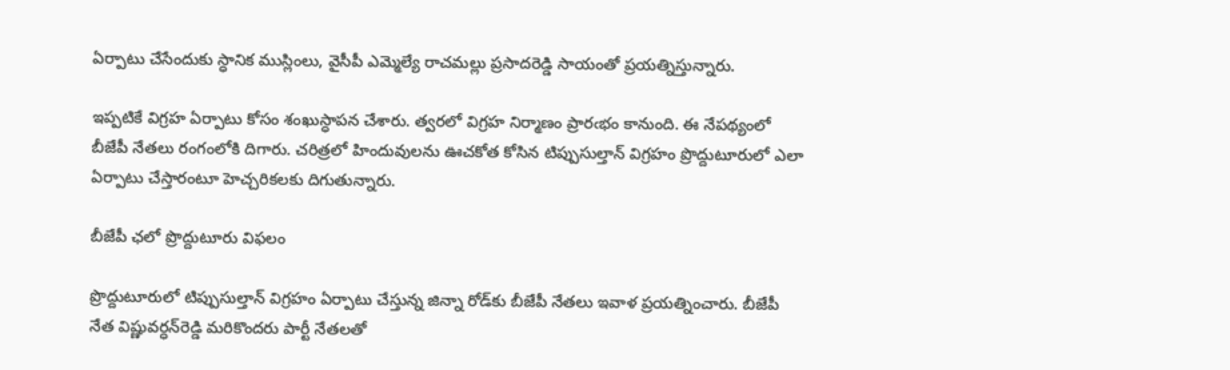ఏర్పాటు చేసేందుకు స్ధానిక ముస్లింలు, వైసీపీ ఎమ్మెల్యే రాచమల్లు ప్రసాదరెడ్డి సాయంతో ప్రయత్నిస్తున్నారు.

ఇప్పటికే విగ్రహ ఏర్పాటు కోసం శంఖుస్ధాపన చేశారు. త్వరలో విగ్రహ నిర్మాణం ప్రారఁభం కానుంది. ఈ నేపథ్యంలో బీజేపీ నేతలు రంగంలోకి దిగారు. చరిత్రలో హిందువులను ఊచకోత కోసిన టిప్పుసుల్తాన్ విగ్రహం ప్రొద్దుటూరులో ఎలా ఏర్పాటు చేస్తారంటూ హెచ్చరికలకు దిగుతున్నారు.

బీజేపీ ఛలో ప్రొద్దుటూరు విఫలం

ప్రొద్దుటూరులో టిప్పుసుల్తాన్‌ విగ్రహం ఏర్పాటు చేస్తున్న జిన్నా రోడ్‌కు బీజేపీ నేతలు ఇవాళ ప్రయత్నించారు. బీజేపీ నేత విష్ణువర్ధన్‌రెడ్డి మరికొందరు పార్టీ నేతలతో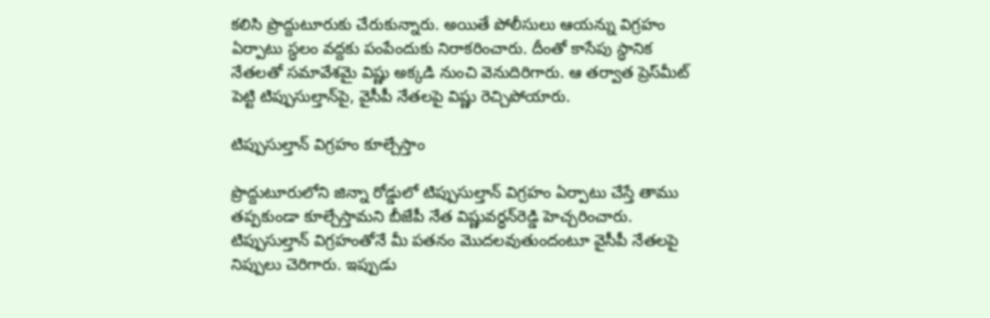కలిసి ప్రొద్దుటూరుకు చేరుకున్నారు. అయితే పోలీసులు ఆయన్ను విగ్రహం ఏర్పాటు స్ధలం వద్దకు పంపేందుకు నిరాకరించారు. దీంతో కాసేపు స్ధానిక నేతలతో సమావేశమై విష్ణు అక్కడి నుంచి వెనుదిరిగారు. ఆ తర్వాత ప్రెస్‌మీట్‌ పెట్టి టిప్పుసుల్తాన్‌పై, వైసీపీ నేతలపై విష్ణు రెచ్చిపోయారు.

టిప్పుసుల్తాన్ విగ్రహం కూల్చేస్తాం

ప్రొద్దుటూరులోని జిన్నా రోడ్డులో టిప్పుసుల్తాన్ విగ్రహం ఏర్పాటు చేస్తే తాము తప్పకుండా కూల్చేస్తామని బీజేపీ నేత విష్ణువర్ధన్‌రెడ్డి హెచ్చరించారు. టిప్పుసుల్తాన్ విగ్రహంతోనే మీ పతనం మొదలవుతుందంటూ వైసీపీ నేతలపై నిప్పులు చెరిగారు. ఇప్పుడు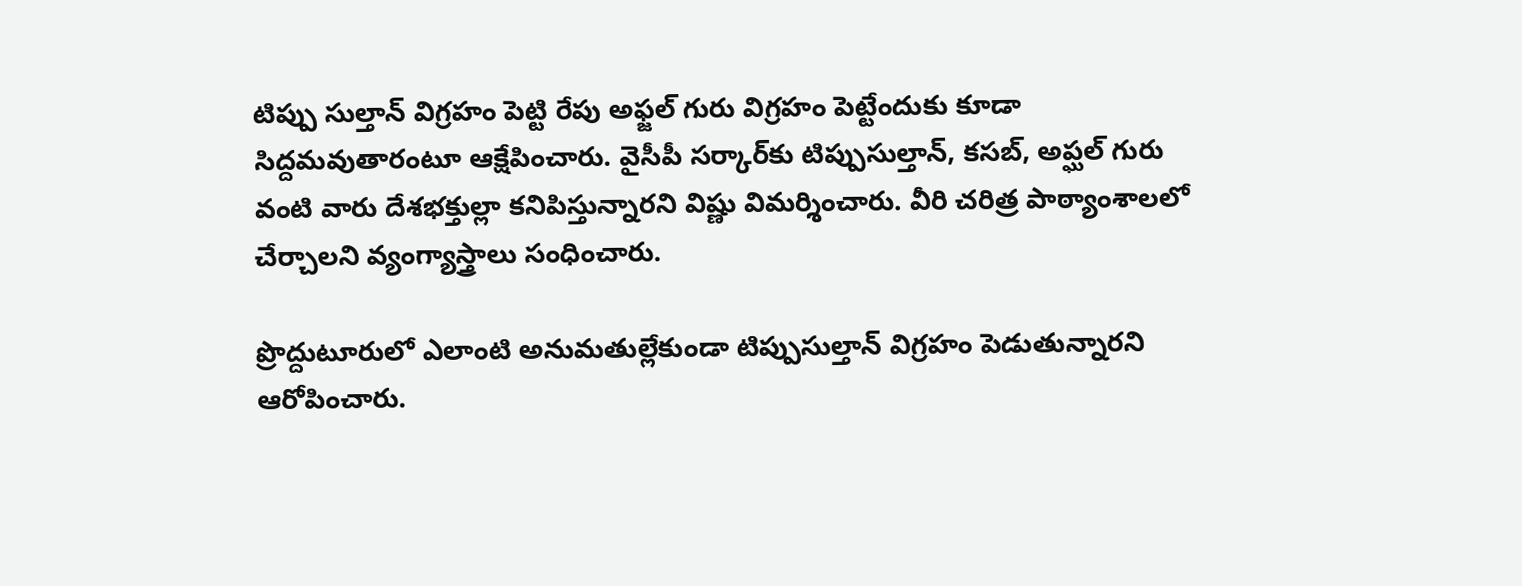టిప్పు సుల్తాన్‌ విగ్రహం పెట్టి రేపు అఫ్జల్ గురు విగ్రహం పెట్టేందుకు కూడా సిద్దమవుతారంటూ ఆక్షేపించారు. వైసీపీ సర్కార్‌కు టిప్పుసుల్తాన్‌, కసబ్, అప్ఘల్ గురు వంటి వారు దేశభక్తుల్లా కనిపిస్తున్నారని విష్ణు విమర్శించారు. వీరి చరిత్ర పాఠ్యాంశాలలో చేర్చాలని వ్యంగ్యాస్త్రాలు సంధించారు.

ప్రొద్దుటూరులో ఎలాంటి అనుమతుల్లేకుండా టిప్పుసుల్తాన్ విగ్రహం పెడుతున్నారని ఆరోపించారు.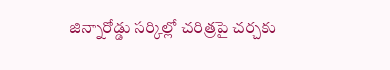జిన్నారోడ్డు సర్కిల్లో చరిత్రపై చర్చకు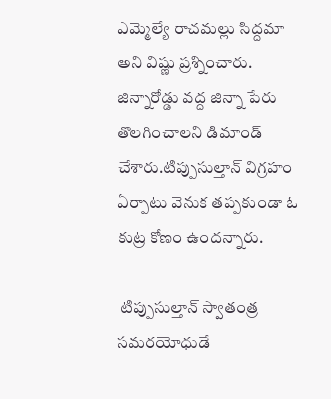ఎమ్మెల్యే రాచమల్లు సిద్దమా అని విష్ణు ప్రశ్నించారు. జిన్నారోడ్డు వద్ద జిన్నా పేరు తొలగించాలని డిమాండ్ చేశారు.టిప్పుసుల్తాన్‌ విగ్రహం ఏర్పాటు వెనుక తప్పకుండా ఓ కుట్ర కోణం ఉందన్నారు.

 టిప్పుసుల్తాన్ స్వాతంత్ర సమరయోధుడే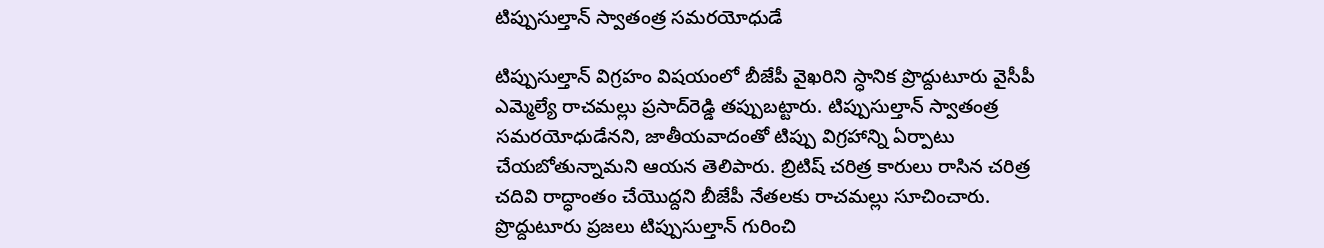టిప్పుసుల్తాన్ స్వాతంత్ర సమరయోధుడే

టిప్పుసుల్తాన్ విగ్రహం విషయంలో బీజేపీ వైఖరిని స్ధానిక ప్రొద్దుటూరు వైసీపీ ఎమ్మెల్యే రాచమల్లు ప్రసాద్‌రెడ్డి తప్పుబట్టారు. టిప్పుసుల్తాన్‌ స్వాతంత్ర సమరయోధుడేనని, జాతీయవాదంతో టిప్పు విగ్రహాన్ని ఏర్పాటు చేయబోతున్నామని ఆయన తెలిపారు. బ్రిటిష్‌ చరిత్ర కారులు రాసిన చరిత్ర చదివి రాద్ధాంతం చేయొద్దని బీజేపీ నేతలకు రాచమల్లు సూచించారు. ప్రొద్దుటూరు ప్రజలు టిప్పుసుల్తాన్‌ గురించి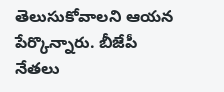తెలుసుకోవాలని ఆయన పేర్కొన్నారు. బీజేపీ నేతలు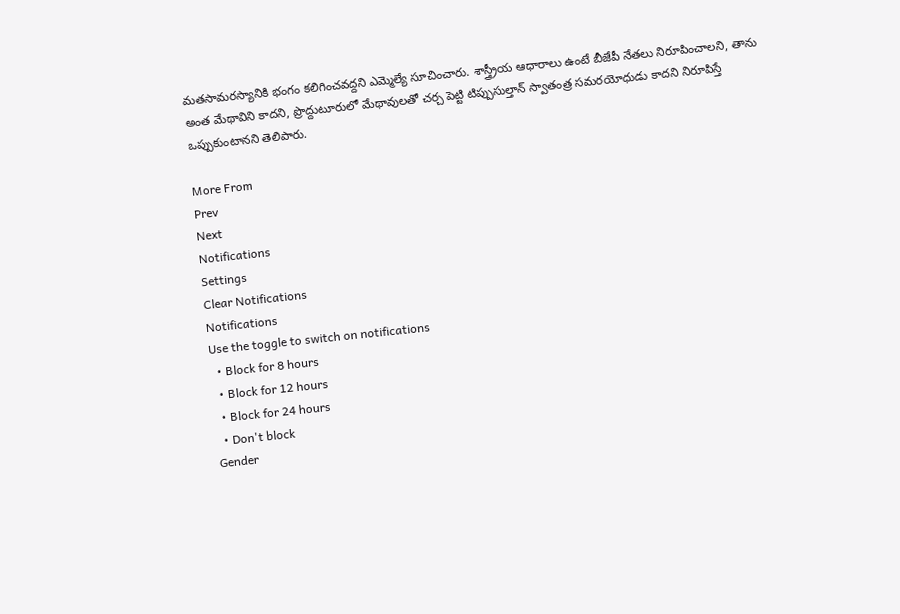మతసామరస్యానికి భంగం కలిగించవద్దని ఎమ్మెల్యే సూచించారు. శాస్త్ర్రీయ ఆధారాలు ఉంటే బీజేపీ నేతలు నిరూపించాలని, తాను అంత మేథావిని కాదని, ప్రొద్దుటూరులో మేథావులతో చర్చ పెట్టి టిప్పుసుల్తాన్‌ స్వాతంత్ర సమరయోధుడు కాదని నిరూపిస్తే ఒప్పుకుంటానని తెలిపారు.

More From
Prev
Next
Notifications
Settings
Clear Notifications
Notifications
Use the toggle to switch on notifications
  • Block for 8 hours
  • Block for 12 hours
  • Block for 24 hours
  • Don't block
Gender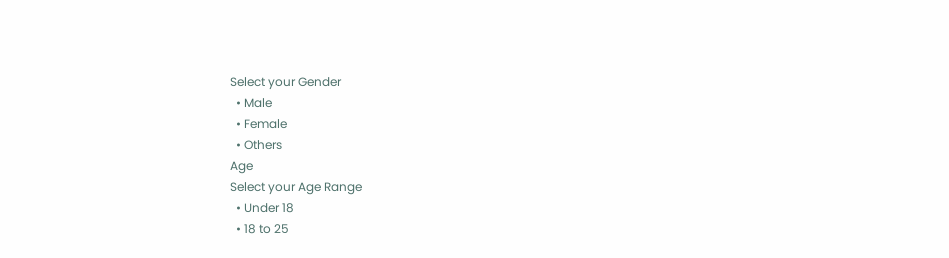Select your Gender
  • Male
  • Female
  • Others
Age
Select your Age Range
  • Under 18
  • 18 to 25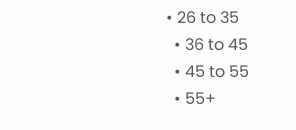• 26 to 35
  • 36 to 45
  • 45 to 55
  • 55+